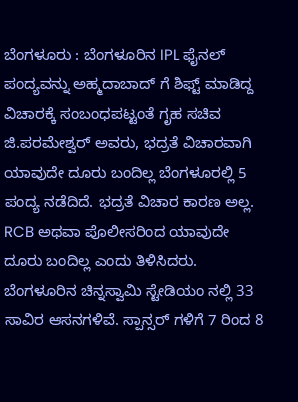ಬೆಂಗಳೂರು : ಬೆಂಗಳೂರಿನ IPL ಫೈನಲ್ ಪಂದ್ಯವನ್ನು ಅಹ್ಮದಾಬಾದ್ ಗೆ ಶಿಫ್ಟ್ ಮಾಡಿದ್ದ ವಿಚಾರಕ್ಕೆ ಸಂಬಂಧಪಟ್ಟಂತೆ ಗೃಹ ಸಚಿವ ಜಿ.ಪರಮೇಶ್ವರ್ ಅವರು, ಭದ್ರತೆ ವಿಚಾರವಾಗಿ ಯಾವುದೇ ದೂರು ಬಂದಿಲ್ಲ ಬೆಂಗಳೂರಲ್ಲಿ 5 ಪಂದ್ಯ ನಡೆದಿದೆ. ಭದ್ರತೆ ವಿಚಾರ ಕಾರಣ ಅಲ್ಲ. RCB ಅಥವಾ ಪೊಲೀಸರಿಂದ ಯಾವುದೇ ದೂರು ಬಂದಿಲ್ಲ ಎಂದು ತಿಳಿಸಿದರು.
ಬೆಂಗಳೂರಿನ ಚಿನ್ನಸ್ವಾಮಿ ಸ್ಟೇಡಿಯಂ ನಲ್ಲಿ 33 ಸಾವಿರ ಆಸನಗಳಿವೆ. ಸ್ಪಾನ್ಸರ್ ಗಳಿಗೆ 7 ರಿಂದ 8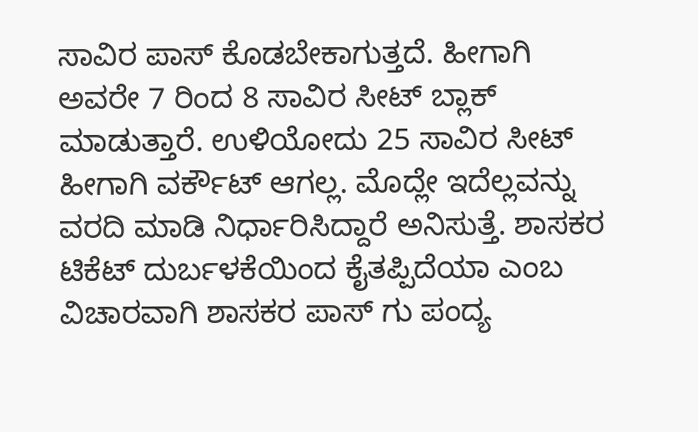ಸಾವಿರ ಪಾಸ್ ಕೊಡಬೇಕಾಗುತ್ತದೆ. ಹೀಗಾಗಿ ಅವರೇ 7 ರಿಂದ 8 ಸಾವಿರ ಸೀಟ್ ಬ್ಲಾಕ್ ಮಾಡುತ್ತಾರೆ. ಉಳಿಯೋದು 25 ಸಾವಿರ ಸೀಟ್ ಹೀಗಾಗಿ ವರ್ಕೌಟ್ ಆಗಲ್ಲ. ಮೊದ್ಲೇ ಇದೆಲ್ಲವನ್ನು ವರದಿ ಮಾಡಿ ನಿರ್ಧಾರಿಸಿದ್ದಾರೆ ಅನಿಸುತ್ತೆ. ಶಾಸಕರ ಟಿಕೆಟ್ ದುರ್ಬಳಕೆಯಿಂದ ಕೈತಪ್ಪಿದೆಯಾ ಎಂಬ ವಿಚಾರವಾಗಿ ಶಾಸಕರ ಪಾಸ್ ಗು ಪಂದ್ಯ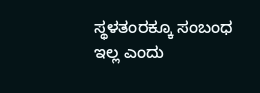ಸ್ಥಳತಂರಕ್ಕೂ ಸಂಬಂಧ ಇಲ್ಲ ಎಂದು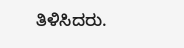ತಿಳಿಸಿದರು.